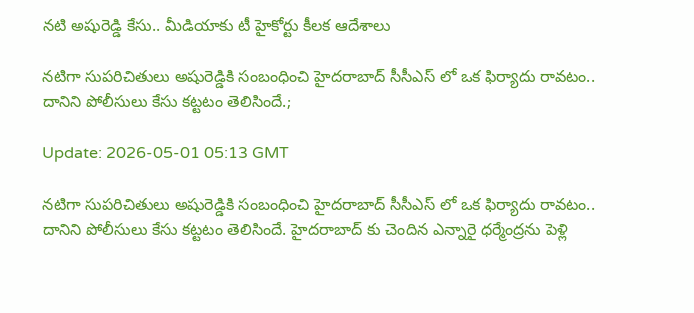నటి అషురెడ్డి కేసు.. మీడియాకు టీ హైకోర్టు కీలక ఆదేశాలు

నటిగా సుపరిచితులు అషురెడ్డికి సంబంధించి హైదరాబాద్ సీసీఎస్ లో ఒక ఫిర్యాదు రావటం.. దానిని పోలీసులు కేసు కట్టటం తెలిసిందే.;

Update: 2026-05-01 05:13 GMT

నటిగా సుపరిచితులు అషురెడ్డికి సంబంధించి హైదరాబాద్ సీసీఎస్ లో ఒక ఫిర్యాదు రావటం.. దానిని పోలీసులు కేసు కట్టటం తెలిసిందే. హైదరాబాద్ కు చెందిన ఎన్నారై ధర్మేంద్రను పెళ్లి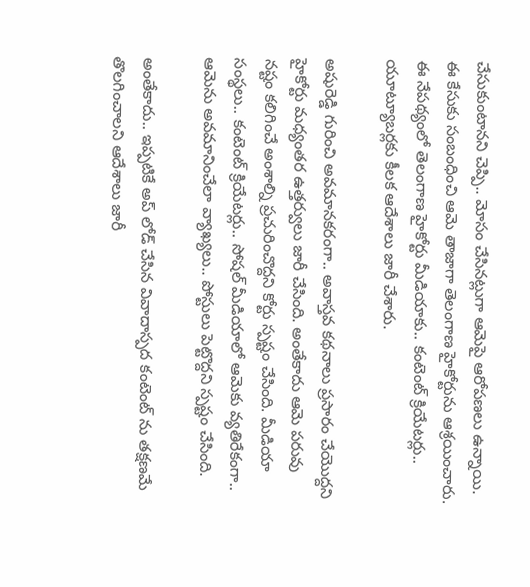చేసుకుంటానని చెప్పి.. మోసం చేసినట్లుగా ఆమెపై ఆరోపణలు ఉన్నాయి. ఈ కేసుకు సంబంధించి ఆమె తాజాగా తెలంగాణ హైకోర్టును ఆశ్రయించారు. ఈ నేపథ్యంలో తెలంగాణ హైకోర్టు మీడియాకు.. కంటెంట్ క్రియేటర్లు.. యూట్యూబర్లకు కీలక ఆదేశాలు జారీ చేశారు.

అషురెడ్డి గురించి అవమానకరంగా.. అవాస్తవ కథనాలు ప్రసారం చేయొద్దని హైకోర్టు మధ్యంతర ఉత్తర్వులు జారీ చేసింది. అంతేకాదు ఆమె పరువు నష్టం కలిగించే అంశాల్ని ప్రచురించొద్దని కోర్టు స్పష్టం చేసింది. మీడియా సంస్థలు.. కంటెంట్ క్రియేటర్లు.. సోషల్ మీడియాలో ఆమెకు వ్యతిరేకంగా.. ఆమెను అవమానించేలా వ్యాఖ్యలు.. పోస్టులు పెట్టొద్దని స్పష్టం చేసింది.

అంతేకాదు.. ఇప్పటికే అప్ లోడ్ చేసిన వివాదాస్పద కంటెంట్ ను తక్షణమే తొలగించాలని ఆదేశాలు జారీ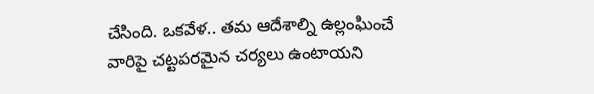చేసింది. ఒకవేళ.. తమ ఆదేశాల్ని ఉల్లంఘించే వారిపై చట్టపరమైన చర్యలు ఉంటాయని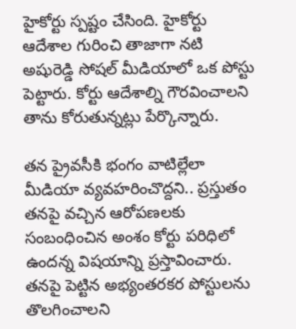హైకోర్టు స్పష్టం చేసింది. హైకోర్టు ఆదేశాల గురించి తాజాగా నటి అషురెడ్డి సోషల్ మీడియాలో ఒక పోస్టు పెట్టారు. కోర్టు ఆదేశాల్ని గౌరవించాలని తాను కోరుతున్నట్లు పేర్కొన్నారు.

తన ప్రైవసీకి భంగం వాటిల్లేలా మీడియా వ్యవహరించొద్దని.. ప్రస్తుతం తనపై వచ్చిన ఆరోపణలకు సంబంధించిన అంశం కోర్టు పరిధిలో ఉందన్న విషయాన్ని ప్రస్తావించారు. తనపై పెట్టిన అభ్యంతరకర పోస్టులను తొలగించాలని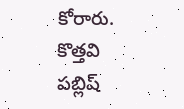కోరారు. కొత్తవి పబ్లిష్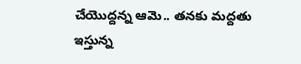చేయొద్దన్న ఆమె.. తనకు మద్దతు ఇస్తున్న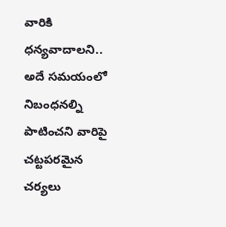వారికి ధన్యవాదాలని.. అదే సమయంలో నిబంధనల్ని పాటించని వారిపై చట్టపరమైన చర్యలు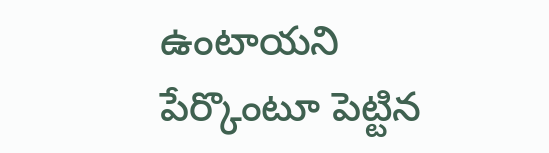ఉంటాయని పేర్కొంటూ పెట్టిన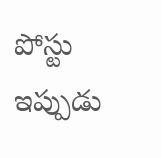పోస్టు ఇప్పుడు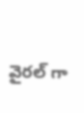వైరల్ గా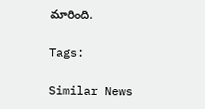మారింది.

Tags:

Similar News